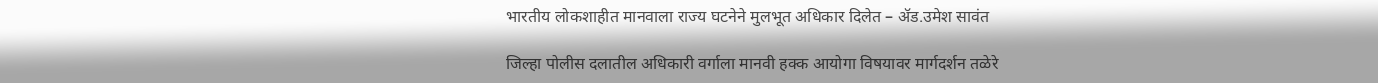भारतीय लोकशाहीत मानवाला राज्य घटनेने मुलभूत अधिकार दिलेत – ॲड.उमेश सावंत

जिल्हा पोलीस दलातील अधिकारी वर्गाला मानवी हक्क आयोगा विषयावर मार्गदर्शन तळेरे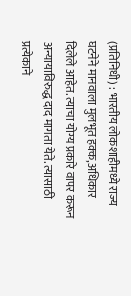(प्रतिनिधी) : भारतीय लोकशाहीमध्ये राज्य घटनेने मानवाला मुलभूत हक्क,अधिकार दिलेले आहेत. त्याचा योग्य प्रकारे वापर करून अन्यायाविरुद्ध दाद मागता येते. त्यासाठी प्रत्येकाने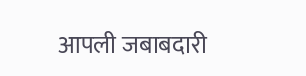आपली जबाबदारी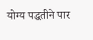योग्य पद्धतीने पार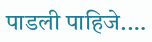पाडली पाहिजे.…